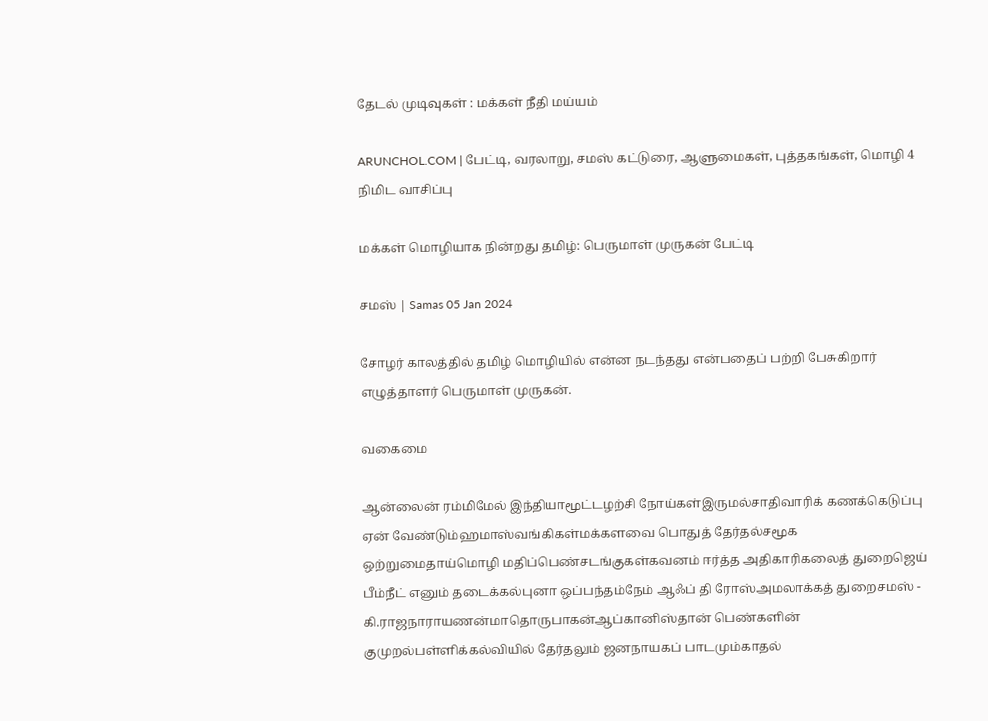தேடல் முடிவுகள் : மக்கள் நீதி மய்யம்

ARUNCHOL.COM | பேட்டி, வரலாறு, சமஸ் கட்டுரை, ஆளுமைகள், புத்தகங்கள், மொழி 4 நிமிட வாசிப்பு

மக்கள் மொழியாக நின்றது தமிழ்: பெருமாள் முருகன் பேட்டி

சமஸ் | Samas 05 Jan 2024

சோழர் காலத்தில் தமிழ் மொழியில் என்ன நடந்தது என்பதைப் பற்றி பேசுகிறார் எழுத்தாளர் பெருமாள் முருகன்.

வகைமை

ஆன்லைன் ரம்மிமேல் இந்தியாமூட்டழற்சி நோய்கள்இருமல்சாதிவாரிக் கணக்கெடுப்பு ஏன் வேண்டும்ஹமாஸ்வங்கிகள்மக்களவை பொதுத் தேர்தல்சமூக ஒற்றுமைதாய்மொழி மதிப்பெண்சடங்குகள்கவனம் ஈர்த்த அதிகாரிகலைத் துறைஜெய் பீம்நீட் எனும் தடைக்கல்புனா ஒப்பந்தம்நேம் ஆஃப் தி ரோஸ்அமலாக்கத் துறைசமஸ் - கி.ராஜநாராயணன்மாதொருபாகன்ஆப்கானிஸ்தான் பெண்களின் குமுறல்பள்ளிக்கல்வியில் தேர்தலும் ஜனநாயகப் பாடமும்காதல்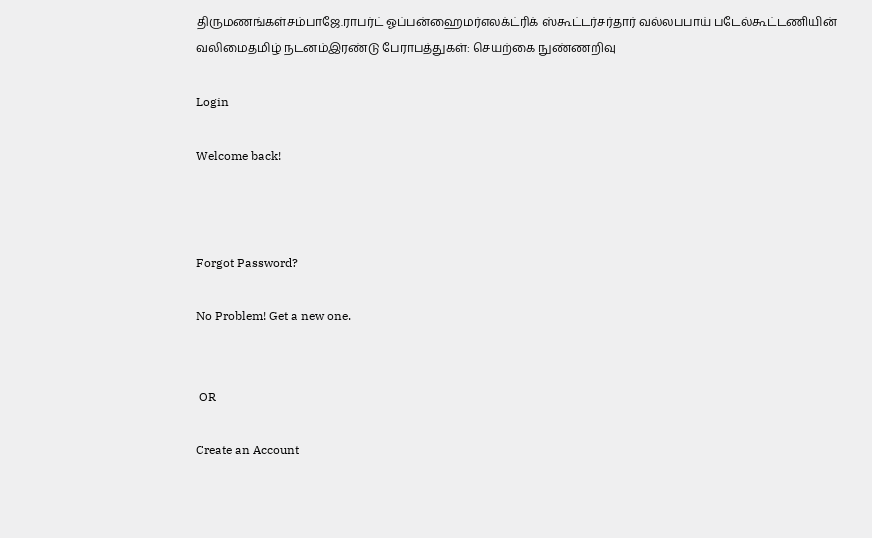திருமணங்கள்சம்பாஜே.ராபர்ட் ஓப்பன்ஹைமர்எலக்ட்ரிக் ஸ்கூட்டர்சர்தார் வல்லபபாய் படேல்கூட்டணியின் வலிமைதமிழ் நடனம்இரண்டு பேராபத்துகள்: செயற்கை நுண்ணறிவு

Login

Welcome back!



Forgot Password?

No Problem! Get a new one.


 OR

Create an Account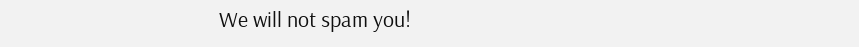We will not spam you!